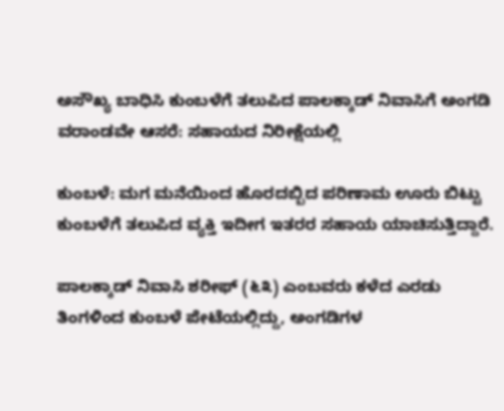ಅಸೌಖ್ಯ ಬಾಧಿಸಿ ಕುಂಬಳೆಗೆ ತಲುಪಿದ ಪಾಲಕ್ಕಾಡ್ ನಿವಾಸಿಗೆ ಅಂಗಡಿ ವರಾಂಡವೇ ಆಸರೆ: ಸಹಾಯದ ನಿರೀಕ್ಷೆಯಲ್ಲಿ

ಕುಂಬಳೆ: ಮಗ ಮನೆಯಿಂದ ಹೊರದಬ್ಬಿದ ಪರಿಣಾಮ ಊರು ಬಿಟ್ಟು ಕುಂಬಳೆಗೆ ತಲುಪಿದ ವ್ಯಕ್ತಿ ಇದೀಗ ಇತರರ ಸಹಾಯ ಯಾಚಿಸುತ್ತಿದ್ದಾರೆ.

ಪಾಲಕ್ಕಾಡ್ ನಿವಾಸಿ ಶರೀಫ್ (೬೩) ಎಂಬವರು ಕಳೆದ ಎರಡು ತಿಂಗಳಿಂದ ಕುಂಬಳೆ ಪೇಟೆಯಲ್ಲಿದ್ದು, ಅಂಗಡಿಗಳ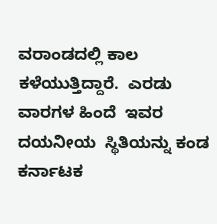ವರಾಂಡದಲ್ಲಿ ಕಾಲ ಕಳೆಯುತ್ತಿದ್ದಾರೆ.  ಎರಡು ವಾರಗಳ ಹಿಂದೆ  ಇವರ ದಯನೀಯ  ಸ್ಥಿತಿಯನ್ನು ಕಂಡ ಕರ್ನಾಟಕ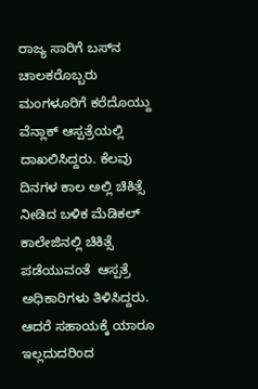ರಾಜ್ಯ ಸಾರಿಗೆ ಬಸ್‌ನ ಚಾಲಕರೊಬ್ಬರು ಮಂಗಳೂರಿಗೆ ಕರೆದೊಯ್ದು ವೆನ್ಲಾಕ್ ಆಸ್ಪತ್ರೆಯಲ್ಲಿ ದಾಖಲಿಸಿದ್ದರು. ಕೆಲವು ದಿನಗಳ ಕಾಲ ಅಲ್ಲಿ ಚಿಕಿತ್ಸೆ ನೀಡಿದ ಬಳಿಕ ಮೆಡಿಕಲ್ ಕಾಲೇಜಿನಲ್ಲಿ ಚಿಕಿತ್ಸೆ ಪಡೆಯುವಂತೆ  ಆಸ್ಪತ್ರೆ ಅಧಿಕಾರಿಗಳು ತಿಳಿಸಿದ್ದರು.  ಆದರೆ ಸಹಾಯಕ್ಕೆ ಯಾರೂ ಇಲ್ಲದುದರಿಂದ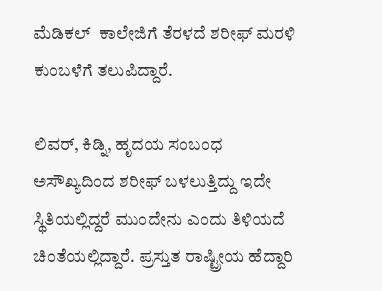ಮೆಡಿಕಲ್  ಕಾಲೇಜಿಗೆ ತೆರಳದೆ ಶರೀಫ್ ಮರಳಿ ಕುಂಬಳೆಗೆ ತಲುಪಿದ್ದಾರೆ.

ಲಿವರ್, ಕಿಡ್ನಿ, ಹೃದಯ ಸಂಬಂಧ ಅಸೌಖ್ಯದಿಂದ ಶರೀಫ್ ಬಳಲುತ್ತಿದ್ದು ಇದೇ ಸ್ಥಿತಿಯಲ್ಲಿದ್ದರೆ ಮುಂದೇನು ಎಂದು ತಿಳಿಯದೆ ಚಿಂತೆಯಲ್ಲಿದ್ದಾರೆ. ಪ್ರಸ್ತುತ ರಾಷ್ಟ್ರೀಯ ಹೆದ್ದಾರಿ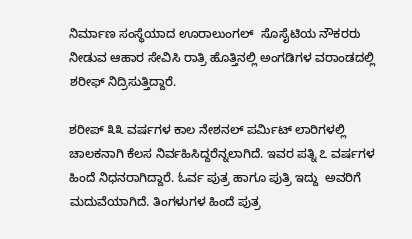ನಿರ್ಮಾಣ ಸಂಸ್ಥೆಯಾದ ಊರಾಲುಂಗಲ್  ಸೊಸೈಟಿಯ ನೌಕರರು ನೀಡುವ ಆಹಾರ ಸೇವಿಸಿ ರಾತ್ರಿ ಹೊತ್ತಿನಲ್ಲಿ ಅಂಗಡಿಗಳ ವರಾಂಡದಲ್ಲಿ ಶರೀಫ್ ನಿದ್ರಿಸುತ್ತಿದ್ದಾರೆ.

ಶರೀಪ್ ೩೩ ವರ್ಷಗಳ ಕಾಲ ನೇಶನಲ್ ಪರ್ಮಿಟ್ ಲಾರಿಗಳಲ್ಲಿ ಚಾಲಕನಾಗಿ ಕೆಲಸ ನಿರ್ವಹಿಸಿದ್ದರೆನ್ನಲಾಗಿದೆ. ಇವರ ಪತ್ನಿ ೭ ವರ್ಷಗಳ ಹಿಂದೆ ನಿಧನರಾಗಿದ್ದಾರೆ. ಓರ್ವ ಪುತ್ರ ಹಾಗೂ ಪುತ್ರಿ ಇದ್ದು  ಅವರಿಗೆ ಮದುವೆಯಾಗಿದೆ. ತಿಂಗಳುಗಳ ಹಿಂದೆ ಪುತ್ರ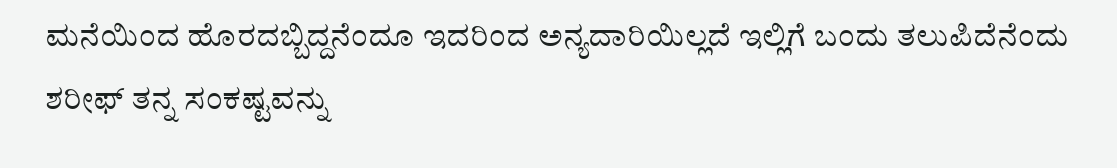ಮನೆಯಿಂದ ಹೊರದಬ್ಬಿದ್ದನೆಂದೂ ಇದರಿಂದ ಅನ್ಯದಾರಿಯಿಲ್ಲದೆ ಇಲ್ಲಿಗೆ ಬಂದು ತಲುಪಿದೆನೆಂದು ಶರೀಫ್ ತನ್ನ ಸಂಕಷ್ಟವನ್ನು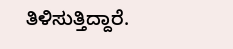ತಿಳಿಸುತ್ತಿದ್ದಾರೆ.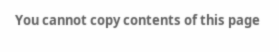You cannot copy contents of this page